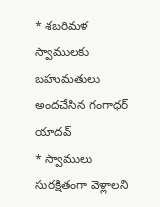* శబరిమళ స్వాములకు బహుమతులు అందచేసిన గంగాధర్ యాదవ్
* స్వాములు సురక్షితంగా వెళ్లాలని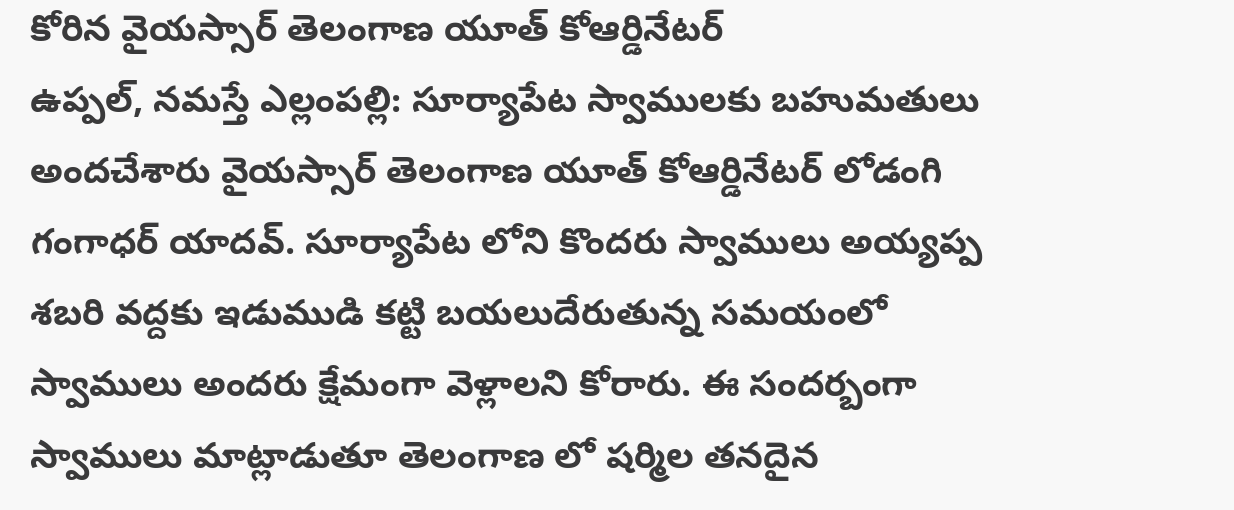కోరిన వైయస్సార్ తెలంగాణ యూత్ కోఆర్డినేటర్
ఉప్పల్, నమస్తే ఎల్లంపల్లి: సూర్యాపేట స్వాములకు బహుమతులు అందచేశారు వైయస్సార్ తెలంగాణ యూత్ కోఆర్డినేటర్ లోడంగి గంగాధర్ యాదవ్. సూర్యాపేట లోని కొందరు స్వాములు అయ్యప్ప శబరి వద్దకు ఇడుముడి కట్టి బయలుదేరుతున్న సమయంలో స్వాములు అందరు క్షేమంగా వెళ్లాలని కోరారు. ఈ సందర్బంగా స్వాములు మాట్లాడుతూ తెలంగాణ లో షర్మిల తనదైన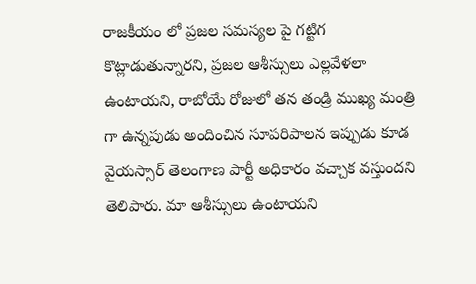రాజకీయం లో ప్రజల సమస్యల పై గట్టిగ కొట్లాడుతున్నారని, ప్రజల ఆశీస్సులు ఎల్లవేళలా ఉంటాయని, రాబోయే రోజులో తన తండ్రి ముఖ్య మంత్రి గా ఉన్నపుడు అందించిన సూపరిపాలన ఇప్పుడు కూడ వైయస్సార్ తెలంగాణ పార్టీ అధికారం వచ్చాక వస్తుందని తెలిపారు. మా ఆశీస్సులు ఉంటాయని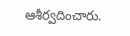ఆశీర్వదించారు.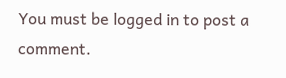You must be logged in to post a comment.